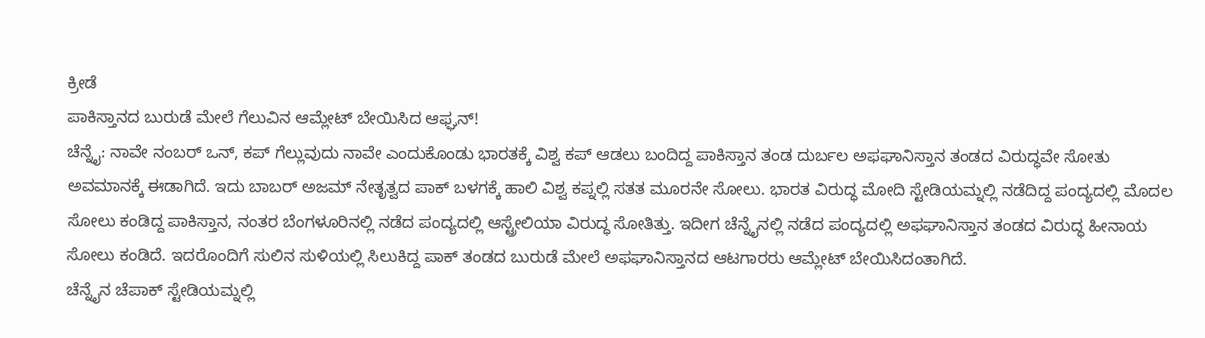ಕ್ರೀಡೆ
ಪಾಕಿಸ್ತಾನದ ಬುರುಡೆ ಮೇಲೆ ಗೆಲುವಿನ ಆಮ್ಲೇಟ್ ಬೇಯಿಸಿದ ಆಫ್ಘನ್!
ಚೆನ್ನೈ: ನಾವೇ ನಂಬರ್ ಒನ್, ಕಪ್ ಗೆಲ್ಲುವುದು ನಾವೇ ಎಂದುಕೊಂಡು ಭಾರತಕ್ಕೆ ವಿಶ್ವ ಕಪ್ ಆಡಲು ಬಂದಿದ್ದ ಪಾಕಿಸ್ತಾನ ತಂಡ ದುರ್ಬಲ ಅಫಘಾನಿಸ್ತಾನ ತಂಡದ ವಿರುದ್ಧವೇ ಸೋತು ಅವಮಾನಕ್ಕೆ ಈಡಾಗಿದೆ. ಇದು ಬಾಬರ್ ಅಜಮ್ ನೇತೃತ್ವದ ಪಾಕ್ ಬಳಗಕ್ಕೆ ಹಾಲಿ ವಿಶ್ವ ಕಪ್ನಲ್ಲಿ ಸತತ ಮೂರನೇ ಸೋಲು. ಭಾರತ ವಿರುದ್ಧ ಮೋದಿ ಸ್ಟೇಡಿಯಮ್ನಲ್ಲಿ ನಡೆದಿದ್ದ ಪಂದ್ಯದಲ್ಲಿ ಮೊದಲ ಸೋಲು ಕಂಡಿದ್ದ ಪಾಕಿಸ್ತಾನ, ನಂತರ ಬೆಂಗಳೂರಿನಲ್ಲಿ ನಡೆದ ಪಂದ್ಯದಲ್ಲಿ ಆಸ್ಟ್ರೇಲಿಯಾ ವಿರುದ್ಧ ಸೋತಿತ್ತು. ಇದೀಗ ಚೆನ್ನೈನಲ್ಲಿ ನಡೆದ ಪಂದ್ಯದಲ್ಲಿ ಅಫಘಾನಿಸ್ತಾನ ತಂಡದ ವಿರುದ್ಧ ಹೀನಾಯ ಸೋಲು ಕಂಡಿದೆ. ಇದರೊಂದಿಗೆ ಸುಲಿನ ಸುಳಿಯಲ್ಲಿ ಸಿಲುಕಿದ್ದ ಪಾಕ್ ತಂಡದ ಬುರುಡೆ ಮೇಲೆ ಅಫಘಾನಿಸ್ತಾನದ ಆಟಗಾರರು ಆಮ್ಲೇಟ್ ಬೇಯಿಸಿದಂತಾಗಿದೆ.
ಚೆನ್ನೈನ ಚೆಪಾಕ್ ಸ್ಟೇಡಿಯಮ್ನಲ್ಲಿ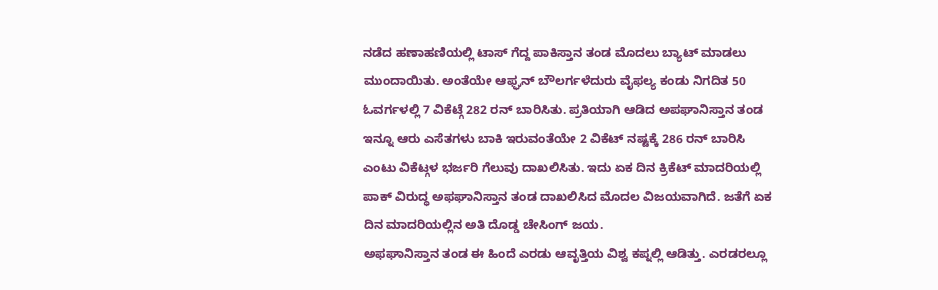ನಡೆದ ಹಣಾಹಣಿಯಲ್ಲಿ ಟಾಸ್ ಗೆದ್ದ ಪಾಕಿಸ್ತಾನ ತಂಡ ಮೊದಲು ಬ್ಯಾಟ್ ಮಾಡಲು ಮುಂದಾಯಿತು. ಅಂತೆಯೇ ಆಫ್ಘನ್ ಬೌಲರ್ಗಳೆದುರು ವೈಫಲ್ಯ ಕಂಡು ನಿಗದಿತ 50 ಓವರ್ಗಳಲ್ಲಿ 7 ವಿಕೆಟ್ಗೆ 282 ರನ್ ಬಾರಿಸಿತು. ಪ್ರತಿಯಾಗಿ ಆಡಿದ ಅಪಘಾನಿಸ್ತಾನ ತಂಡ ಇನ್ನೂ ಆರು ಎಸೆತಗಳು ಬಾಕಿ ಇರುವಂತೆಯೇ 2 ವಿಕೆಟ್ ನಷ್ಟಕ್ಕೆ 286 ರನ್ ಬಾರಿಸಿ ಎಂಟು ವಿಕೆಟ್ಗಳ ಭರ್ಜರಿ ಗೆಲುವು ದಾಖಲಿಸಿತು. ಇದು ಏಕ ದಿನ ಕ್ರಿಕೆಟ್ ಮಾದರಿಯಲ್ಲಿ ಪಾಕ್ ವಿರುದ್ಧ ಅಫಘಾನಿಸ್ತಾನ ತಂಡ ದಾಖಲಿಸಿದ ಮೊದಲ ವಿಜಯವಾಗಿದೆ. ಜತೆಗೆ ಏಕ ದಿನ ಮಾದರಿಯಲ್ಲಿನ ಅತಿ ದೊಡ್ಡ ಚೇಸಿಂಗ್ ಜಯ.
ಅಫಘಾನಿಸ್ತಾನ ತಂಡ ಈ ಹಿಂದೆ ಎರಡು ಆವೃತ್ತಿಯ ವಿಶ್ವ ಕಪ್ನಲ್ಲಿ ಆಡಿತ್ತು. ಎರಡರಲ್ಲೂ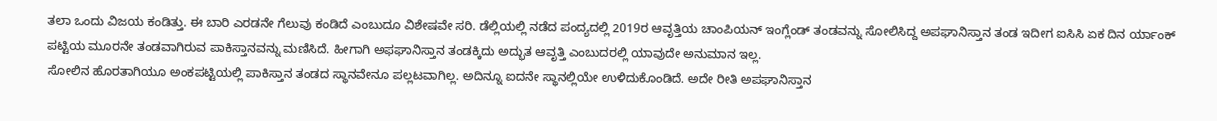ತಲಾ ಒಂದು ವಿಜಯ ಕಂಡಿತ್ತು. ಈ ಬಾರಿ ಎರಡನೇ ಗೆಲುವು ಕಂಡಿದೆ ಎಂಬುದೂ ವಿಶೇಷವೇ ಸರಿ. ಡೆಲ್ಲಿಯಲ್ಲಿ ನಡೆದ ಪಂದ್ಯದಲ್ಲಿ 2019ರ ಆವೃತ್ತಿಯ ಚಾಂಪಿಯನ್ ಇಂಗ್ಲೆಂಡ್ ತಂಡವನ್ನು ಸೋಲಿಸಿದ್ದ ಅಪಘಾನಿಸ್ತಾನ ತಂಡ ಇದೀಗ ಐಸಿಸಿ ಏಕ ದಿನ ರ್ಯಾಂಕ್ ಪಟ್ಟಿಯ ಮೂರನೇ ತಂಡವಾಗಿರುವ ಪಾಕಿಸ್ತಾನವನ್ನು ಮಣಿಸಿದೆ. ಹೀಗಾಗಿ ಅಫಘಾನಿಸ್ತಾನ ತಂಡಕ್ಕಿದು ಅದ್ಭುತ ಆವೃತ್ತಿ ಎಂಬುದರಲ್ಲಿ ಯಾವುದೇ ಅನುಮಾನ ಇಲ್ಲ.
ಸೋಲಿನ ಹೊರತಾಗಿಯೂ ಅಂಕಪಟ್ಟಿಯಲ್ಲಿ ಪಾಕಿಸ್ತಾನ ತಂಡದ ಸ್ಥಾನವೇನೂ ಪಲ್ಲಟವಾಗಿಲ್ಲ. ಅದಿನ್ನೂ ಐದನೇ ಸ್ಥಾನಲ್ಲಿಯೇ ಉಳಿದುಕೊಂಡಿದೆ. ಅದೇ ರೀತಿ ಅಪಘಾನಿಸ್ತಾನ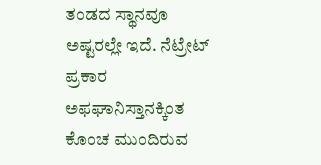ತಂಡದ ಸ್ಥಾನವೂ ಅಷ್ಟರಲ್ಲೇ ಇದೆ. ನೆಟ್ರೇಟ್ ಪ್ರಕಾರ ಅಫಘಾನಿಸ್ತಾನಕ್ಕಿಂತ ಕೊಂಚ ಮುಂದಿರುವ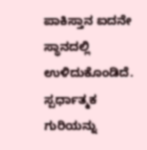ಪಾಕಿಸ್ತಾನ ಐದನೇ ಸ್ಥಾನದಲ್ಲಿ ಉಳಿದುಕೊಂಡಿದೆ.
ಸ್ಪರ್ಧಾತ್ಮಕ ಗುರಿಯನ್ನು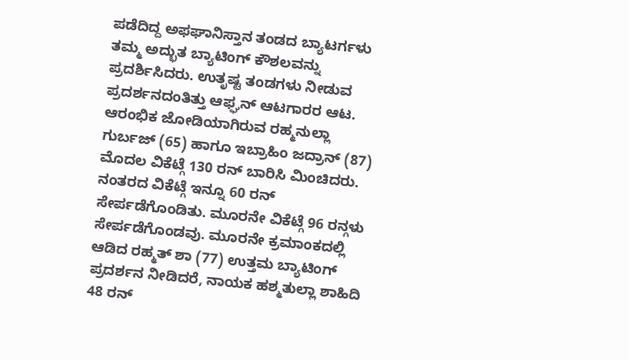ಪಡೆದಿದ್ದ ಅಫಘಾನಿಸ್ತಾನ ತಂಡದ ಬ್ಯಾಟರ್ಗಳು ತಮ್ಮ ಅದ್ಭುತ ಬ್ಯಾಟಿಂಗ್ ಕೌಶಲವನ್ನು ಪ್ರದರ್ಶಿಸಿದರು. ಉತೃಷ್ಟ ತಂಡಗಳು ನೀಡುವ ಪ್ರದರ್ಶನದಂತಿತ್ತು ಆಫ್ಘನ್ ಆಟಗಾರರ ಆಟ. ಆರಂಭಿಕ ಜೋಡಿಯಾಗಿರುವ ರಹ್ಮನುಲ್ಲಾ ಗುರ್ಬಜ್ (65) ಹಾಗೂ ಇಬ್ರಾಹಿಂ ಜದ್ರಾನ್ (87) ಮೊದಲ ವಿಕೆಟ್ಗೆ 130 ರನ್ ಬಾರಿಸಿ ಮಿಂಚಿದರು. ನಂತರದ ವಿಕೆಟ್ಗೆ ಇನ್ನೂ 60 ರನ್ ಸೇರ್ಪಡೆಗೊಂಡಿತು. ಮೂರನೇ ವಿಕೆಟ್ಗೆ 96 ರನ್ಗಳು ಸೇರ್ಪಡೆಗೊಂಡವು. ಮೂರನೇ ಕ್ರಮಾಂಕದಲ್ಲಿ ಆಡಿದ ರಹ್ಮತ್ ಶಾ (77) ಉತ್ತಮ ಬ್ಯಾಟಿಂಗ್ ಪ್ರದರ್ಶನ ನೀಡಿದರೆ, ನಾಯಕ ಹಶ್ಮತುಲ್ಲಾ ಶಾಹಿದಿ 48 ರನ್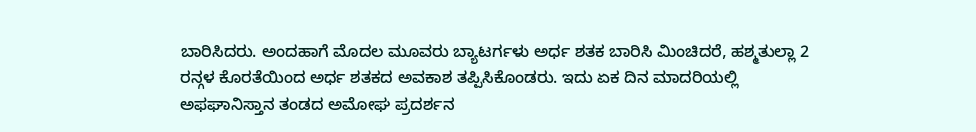ಬಾರಿಸಿದರು. ಅಂದಹಾಗೆ ಮೊದಲ ಮೂವರು ಬ್ಯಾಟರ್ಗಳು ಅರ್ಧ ಶತಕ ಬಾರಿಸಿ ಮಿಂಚಿದರೆ, ಹಶ್ಮತುಲ್ಲಾ 2 ರನ್ಗಳ ಕೊರತೆಯಿಂದ ಅರ್ಧ ಶತಕದ ಅವಕಾಶ ತಪ್ಪಿಸಿಕೊಂಡರು. ಇದು ಏಕ ದಿನ ಮಾದರಿಯಲ್ಲಿ ಅಫಘಾನಿಸ್ತಾನ ತಂಡದ ಅಮೋಘ ಪ್ರದರ್ಶನ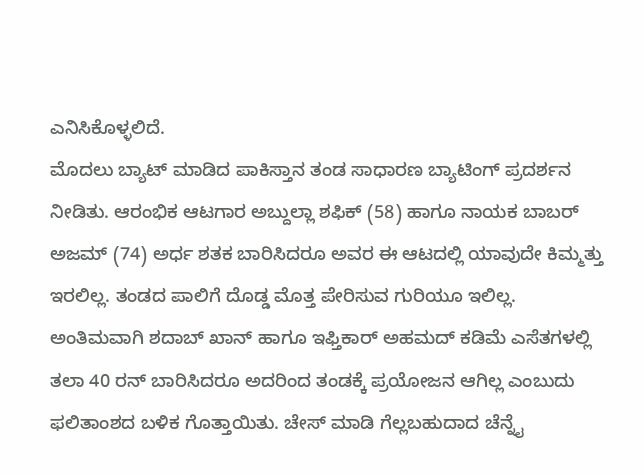ಎನಿಸಿಕೊಳ್ಳಲಿದೆ.
ಮೊದಲು ಬ್ಯಾಟ್ ಮಾಡಿದ ಪಾಕಿಸ್ತಾನ ತಂಡ ಸಾಧಾರಣ ಬ್ಯಾಟಿಂಗ್ ಪ್ರದರ್ಶನ ನೀಡಿತು. ಆರಂಭಿಕ ಆಟಗಾರ ಅಬ್ದುಲ್ಲಾ ಶಫಿಕ್ (58) ಹಾಗೂ ನಾಯಕ ಬಾಬರ್ ಅಜಮ್ (74) ಅರ್ಧ ಶತಕ ಬಾರಿಸಿದರೂ ಅವರ ಈ ಆಟದಲ್ಲಿ ಯಾವುದೇ ಕಿಮ್ಮತ್ತು ಇರಲಿಲ್ಲ. ತಂಡದ ಪಾಲಿಗೆ ದೊಡ್ಡ ಮೊತ್ತ ಪೇರಿಸುವ ಗುರಿಯೂ ಇಲಿಲ್ಲ. ಅಂತಿಮವಾಗಿ ಶದಾಬ್ ಖಾನ್ ಹಾಗೂ ಇಫ್ತಿಕಾರ್ ಅಹಮದ್ ಕಡಿಮೆ ಎಸೆತಗಳಲ್ಲಿ ತಲಾ 40 ರನ್ ಬಾರಿಸಿದರೂ ಅದರಿಂದ ತಂಡಕ್ಕೆ ಪ್ರಯೋಜನ ಆಗಿಲ್ಲ ಎಂಬುದು ಫಲಿತಾಂಶದ ಬಳಿಕ ಗೊತ್ತಾಯಿತು. ಚೇಸ್ ಮಾಡಿ ಗೆಲ್ಲಬಹುದಾದ ಚೆನ್ನೈ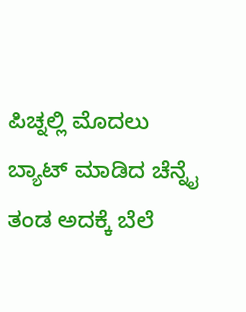ಪಿಚ್ನಲ್ಲಿ ಮೊದಲು ಬ್ಯಾಟ್ ಮಾಡಿದ ಚೆನ್ನೈ ತಂಡ ಅದಕ್ಕೆ ಬೆಲೆ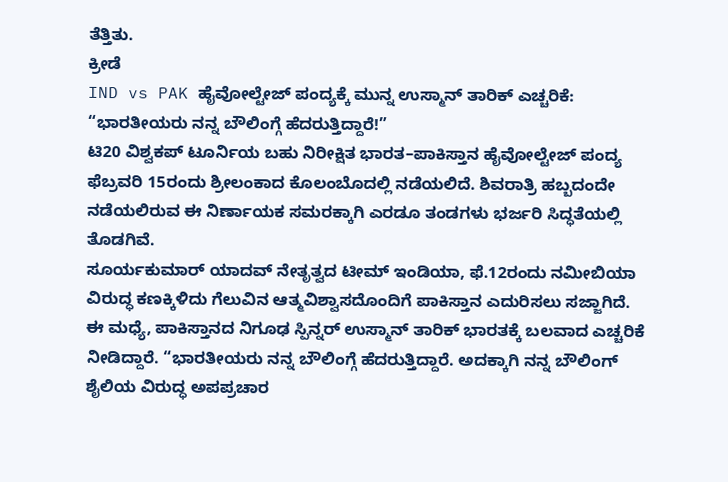ತೆತ್ತಿತು.
ಕ್ರೀಡೆ
IND vs PAK ಹೈವೋಲ್ಟೇಜ್ ಪಂದ್ಯಕ್ಕೆ ಮುನ್ನ ಉಸ್ಮಾನ್ ತಾರಿಕ್ ಎಚ್ಚರಿಕೆ: “ಭಾರತೀಯರು ನನ್ನ ಬೌಲಿಂಗ್ಗೆ ಹೆದರುತ್ತಿದ್ದಾರೆ!”
ಟಿ20 ವಿಶ್ವಕಪ್ ಟೂರ್ನಿಯ ಬಹು ನಿರೀಕ್ಷಿತ ಭಾರತ–ಪಾಕಿಸ್ತಾನ ಹೈವೋಲ್ಟೇಜ್ ಪಂದ್ಯ ಫೆಬ್ರವರಿ 15ರಂದು ಶ್ರೀಲಂಕಾದ ಕೊಲಂಬೊದಲ್ಲಿ ನಡೆಯಲಿದೆ. ಶಿವರಾತ್ರಿ ಹಬ್ಬದಂದೇ ನಡೆಯಲಿರುವ ಈ ನಿರ್ಣಾಯಕ ಸಮರಕ್ಕಾಗಿ ಎರಡೂ ತಂಡಗಳು ಭರ್ಜರಿ ಸಿದ್ಧತೆಯಲ್ಲಿ ತೊಡಗಿವೆ.
ಸೂರ್ಯಕುಮಾರ್ ಯಾದವ್ ನೇತೃತ್ವದ ಟೀಮ್ ಇಂಡಿಯಾ, ಫೆ.12ರಂದು ನಮೀಬಿಯಾ ವಿರುದ್ಧ ಕಣಕ್ಕಿಳಿದು ಗೆಲುವಿನ ಆತ್ಮವಿಶ್ವಾಸದೊಂದಿಗೆ ಪಾಕಿಸ್ತಾನ ಎದುರಿಸಲು ಸಜ್ಜಾಗಿದೆ.
ಈ ಮಧ್ಯೆ, ಪಾಕಿಸ್ತಾನದ ನಿಗೂಢ ಸ್ಪಿನ್ನರ್ ಉಸ್ಮಾನ್ ತಾರಿಕ್ ಭಾರತಕ್ಕೆ ಬಲವಾದ ಎಚ್ಚರಿಕೆ ನೀಡಿದ್ದಾರೆ. “ಭಾರತೀಯರು ನನ್ನ ಬೌಲಿಂಗ್ಗೆ ಹೆದರುತ್ತಿದ್ದಾರೆ. ಅದಕ್ಕಾಗಿ ನನ್ನ ಬೌಲಿಂಗ್ ಶೈಲಿಯ ವಿರುದ್ಧ ಅಪಪ್ರಚಾರ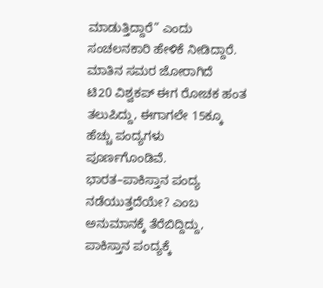ಮಾಡುತ್ತಿದ್ದಾರೆ” ಎಂದು ಸಂಚಲನಕಾರಿ ಹೇಳಿಕೆ ನೀಡಿದ್ದಾರೆ.
ಮಾತಿನ ಸಮರ ಜೋರಾಗಿದೆ
ಟಿ20 ವಿಶ್ವಕಪ್ ಈಗ ರೋಚಕ ಹಂತ ತಲುಪಿದ್ದು, ಈಗಾಗಲೇ 15ಕ್ಕೂ ಹೆಚ್ಚು ಪಂದ್ಯಗಳು ಪೂರ್ಣಗೊಂಡಿವೆ. ಭಾರತ–ಪಾಕಿಸ್ತಾನ ಪಂದ್ಯ ನಡೆಯುತ್ತದೆಯೇ? ಎಂಬ ಅನುಮಾನಕ್ಕೆ ತೆರೆಬಿದ್ದಿದ್ದು, ಪಾಕಿಸ್ತಾನ ಪಂದ್ಯಕ್ಕೆ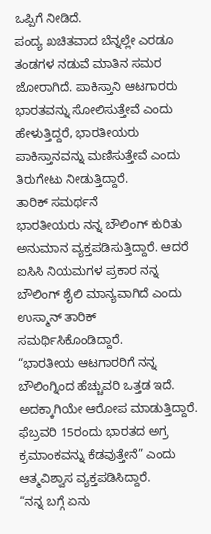ಒಪ್ಪಿಗೆ ನೀಡಿದೆ.
ಪಂದ್ಯ ಖಚಿತವಾದ ಬೆನ್ನಲ್ಲೇ ಎರಡೂ ತಂಡಗಳ ನಡುವೆ ಮಾತಿನ ಸಮರ ಜೋರಾಗಿದೆ. ಪಾಕಿಸ್ತಾನಿ ಆಟಗಾರರು ಭಾರತವನ್ನು ಸೋಲಿಸುತ್ತೇವೆ ಎಂದು ಹೇಳುತ್ತಿದ್ದರೆ, ಭಾರತೀಯರು ಪಾಕಿಸ್ತಾನವನ್ನು ಮಣಿಸುತ್ತೇವೆ ಎಂದು ತಿರುಗೇಟು ನೀಡುತ್ತಿದ್ದಾರೆ.
ತಾರಿಕ್ ಸಮರ್ಥನೆ
ಭಾರತೀಯರು ನನ್ನ ಬೌಲಿಂಗ್ ಕುರಿತು ಅನುಮಾನ ವ್ಯಕ್ತಪಡಿಸುತ್ತಿದ್ದಾರೆ. ಆದರೆ ಐಸಿಸಿ ನಿಯಮಗಳ ಪ್ರಕಾರ ನನ್ನ ಬೌಲಿಂಗ್ ಶೈಲಿ ಮಾನ್ಯವಾಗಿದೆ ಎಂದು ಉಸ್ಮಾನ್ ತಾರಿಕ್ ಸಮರ್ಥಿಸಿಕೊಂಡಿದ್ದಾರೆ.
“ಭಾರತೀಯ ಆಟಗಾರರಿಗೆ ನನ್ನ ಬೌಲಿಂಗ್ನಿಂದ ಹೆಚ್ಚುವರಿ ಒತ್ತಡ ಇದೆ. ಅದಕ್ಕಾಗಿಯೇ ಆರೋಪ ಮಾಡುತ್ತಿದ್ದಾರೆ. ಫೆಬ್ರವರಿ 15ರಂದು ಭಾರತದ ಅಗ್ರ ಕ್ರಮಾಂಕವನ್ನು ಕೆಡವುತ್ತೇನೆ” ಎಂದು ಆತ್ಮವಿಶ್ವಾಸ ವ್ಯಕ್ತಪಡಿಸಿದ್ದಾರೆ.
“ನನ್ನ ಬಗ್ಗೆ ಏನು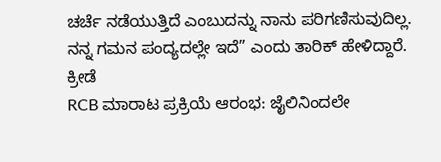ಚರ್ಚೆ ನಡೆಯುತ್ತಿದೆ ಎಂಬುದನ್ನು ನಾನು ಪರಿಗಣಿಸುವುದಿಲ್ಲ. ನನ್ನ ಗಮನ ಪಂದ್ಯದಲ್ಲೇ ಇದೆ” ಎಂದು ತಾರಿಕ್ ಹೇಳಿದ್ದಾರೆ.
ಕ್ರೀಡೆ
RCB ಮಾರಾಟ ಪ್ರಕ್ರಿಯೆ ಆರಂಭ: ಜೈಲಿನಿಂದಲೇ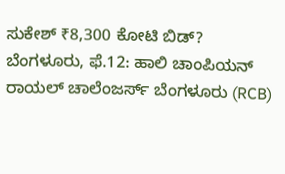ಸುಕೇಶ್ ₹8,300 ಕೋಟಿ ಬಿಡ್?
ಬೆಂಗಳೂರು, ಫೆ.12: ಹಾಲಿ ಚಾಂಪಿಯನ್ ರಾಯಲ್ ಚಾಲೆಂಜರ್ಸ್ ಬೆಂಗಳೂರು (RCB)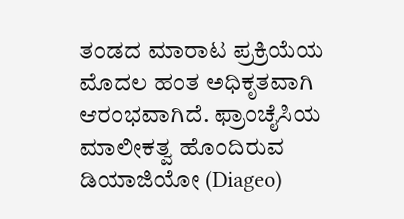ತಂಡದ ಮಾರಾಟ ಪ್ರಕ್ರಿಯೆಯ ಮೊದಲ ಹಂತ ಅಧಿಕೃತವಾಗಿ ಆರಂಭವಾಗಿದೆ. ಫ್ರಾಂಚೈಸಿಯ ಮಾಲೀಕತ್ವ ಹೊಂದಿರುವ ಡಿಯಾಜಿಯೋ (Diageo)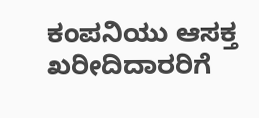ಕಂಪನಿಯು ಆಸಕ್ತ ಖರೀದಿದಾರರಿಗೆ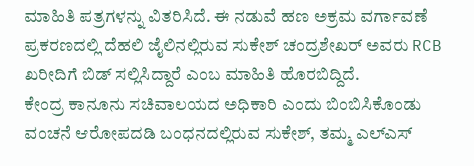ಮಾಹಿತಿ ಪತ್ರಗಳನ್ನು ವಿತರಿಸಿದೆ. ಈ ನಡುವೆ ಹಣ ಅಕ್ರಮ ವರ್ಗಾವಣೆ ಪ್ರಕರಣದಲ್ಲಿ ದೆಹಲಿ ಜೈಲಿನಲ್ಲಿರುವ ಸುಕೇಶ್ ಚಂದ್ರಶೇಖರ್ ಅವರು RCB ಖರೀದಿಗೆ ಬಿಡ್ ಸಲ್ಲಿಸಿದ್ದಾರೆ ಎಂಬ ಮಾಹಿತಿ ಹೊರಬಿದ್ದಿದೆ.
ಕೇಂದ್ರ ಕಾನೂನು ಸಚಿವಾಲಯದ ಅಧಿಕಾರಿ ಎಂದು ಬಿಂಬಿಸಿಕೊಂಡು ವಂಚನೆ ಆರೋಪದಡಿ ಬಂಧನದಲ್ಲಿರುವ ಸುಕೇಶ್, ತಮ್ಮ ಎಲ್ಎಸ್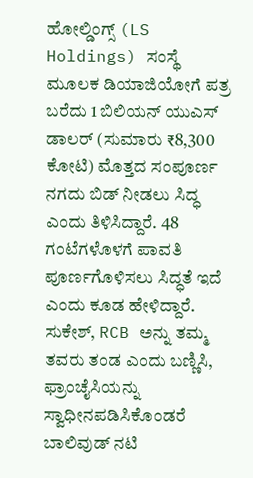ಹೋಲ್ಡಿಂಗ್ಸ್ (LS Holdings) ಸಂಸ್ಥೆ ಮೂಲಕ ಡಿಯಾಜಿಯೋಗೆ ಪತ್ರ ಬರೆದು 1 ಬಿಲಿಯನ್ ಯುಎಸ್ ಡಾಲರ್ (ಸುಮಾರು ₹8,300 ಕೋಟಿ) ಮೊತ್ತದ ಸಂಪೂರ್ಣ ನಗದು ಬಿಡ್ ನೀಡಲು ಸಿದ್ಧ ಎಂದು ತಿಳಿಸಿದ್ದಾರೆ. 48 ಗಂಟೆಗಳೊಳಗೆ ಪಾವತಿ ಪೂರ್ಣಗೊಳಿಸಲು ಸಿದ್ಧತೆ ಇದೆ ಎಂದು ಕೂಡ ಹೇಳಿದ್ದಾರೆ.
ಸುಕೇಶ್, RCB ಅನ್ನು ತಮ್ಮ ತವರು ತಂಡ ಎಂದು ಬಣ್ಣಿಸಿ, ಫ್ರಾಂಚೈಸಿಯನ್ನು ಸ್ವಾಧೀನಪಡಿಸಿಕೊಂಡರೆ ಬಾಲಿವುಡ್ ನಟಿ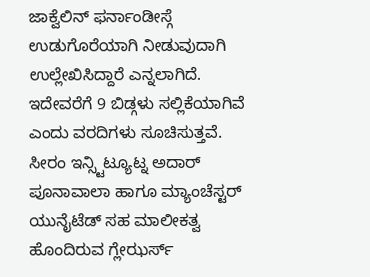ಜಾಕ್ವೆಲಿನ್ ಫರ್ನಾಂಡೀಸ್ಗೆ ಉಡುಗೊರೆಯಾಗಿ ನೀಡುವುದಾಗಿ ಉಲ್ಲೇಖಿಸಿದ್ದಾರೆ ಎನ್ನಲಾಗಿದೆ.
ಇದೇವರೆಗೆ 9 ಬಿಡ್ಗಳು ಸಲ್ಲಿಕೆಯಾಗಿವೆ ಎಂದು ವರದಿಗಳು ಸೂಚಿಸುತ್ತವೆ. ಸೀರಂ ಇನ್ಸ್ಟಿಟ್ಯೂಟ್ನ ಅದಾರ್ ಪೂನಾವಾಲಾ ಹಾಗೂ ಮ್ಯಾಂಚೆಸ್ಟರ್ ಯುನೈಟೆಡ್ ಸಹ ಮಾಲೀಕತ್ವ ಹೊಂದಿರುವ ಗ್ಲೇಝರ್ಸ್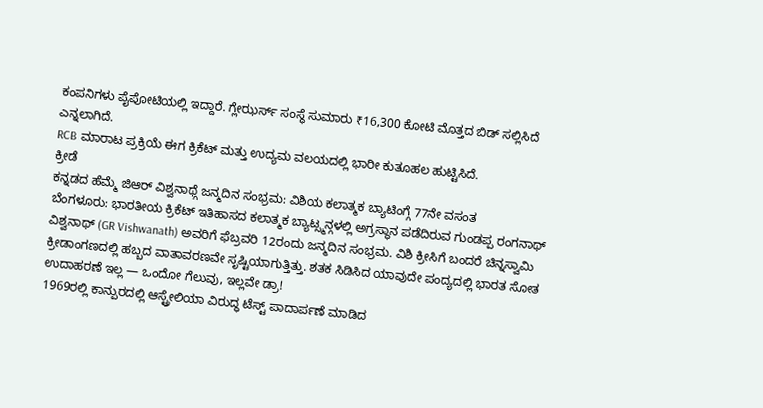ಕಂಪನಿಗಳು ಪೈಪೋಟಿಯಲ್ಲಿ ಇದ್ದಾರೆ. ಗ್ಲೇಝರ್ಸ್ ಸಂಸ್ಥೆ ಸುಮಾರು ₹16,300 ಕೋಟಿ ಮೊತ್ತದ ಬಿಡ್ ಸಲ್ಲಿಸಿದೆ ಎನ್ನಲಾಗಿದೆ.
RCB ಮಾರಾಟ ಪ್ರಕ್ರಿಯೆ ಈಗ ಕ್ರಿಕೆಟ್ ಮತ್ತು ಉದ್ಯಮ ವಲಯದಲ್ಲಿ ಭಾರೀ ಕುತೂಹಲ ಹುಟ್ಟಿಸಿದೆ.
ಕ್ರೀಡೆ
ಕನ್ನಡದ ಹೆಮ್ಮೆ ಜಿಆರ್ ವಿಶ್ವನಾಥ್ಗೆ ಜನ್ಮದಿನ ಸಂಭ್ರಮ: ವಿಶಿಯ ಕಲಾತ್ಮಕ ಬ್ಯಾಟಿಂಗ್ಗೆ 77ನೇ ವಸಂತ
ಬೆಂಗಳೂರು: ಭಾರತೀಯ ಕ್ರಿಕೆಟ್ ಇತಿಹಾಸದ ಕಲಾತ್ಮಕ ಬ್ಯಾಟ್ಸ್ಮನ್ಗಳಲ್ಲಿ ಅಗ್ರಸ್ಥಾನ ಪಡೆದಿರುವ ಗುಂಡಪ್ಪ ರಂಗನಾಥ್ ವಿಶ್ವನಾಥ್ (GR Vishwanath) ಅವರಿಗೆ ಫೆಬ್ರವರಿ 12ರಂದು ಜನ್ಮದಿನ ಸಂಭ್ರಮ. ವಿಶಿ ಕ್ರೀಸಿಗೆ ಬಂದರೆ ಚಿನ್ನಸ್ವಾಮಿ ಕ್ರೀಡಾಂಗಣದಲ್ಲಿ ಹಬ್ಬದ ವಾತಾವರಣವೇ ಸೃಷ್ಟಿಯಾಗುತ್ತಿತ್ತು. ಶತಕ ಸಿಡಿಸಿದ ಯಾವುದೇ ಪಂದ್ಯದಲ್ಲಿ ಭಾರತ ಸೋತ ಉದಾಹರಣೆ ಇಲ್ಲ — ಒಂದೋ ಗೆಲುವು, ಇಲ್ಲವೇ ಡ್ರಾ!
1969ರಲ್ಲಿ ಕಾನ್ಪುರದಲ್ಲಿ ಆಸ್ಟ್ರೇಲಿಯಾ ವಿರುದ್ಧ ಟೆಸ್ಟ್ ಪಾದಾರ್ಪಣೆ ಮಾಡಿದ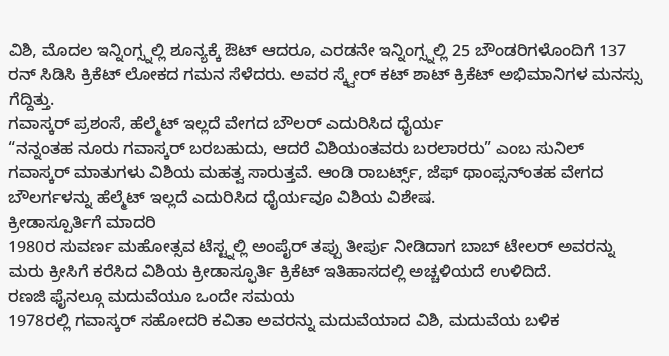ವಿಶಿ, ಮೊದಲ ಇನ್ನಿಂಗ್ಸ್ನಲ್ಲಿ ಶೂನ್ಯಕ್ಕೆ ಔಟ್ ಆದರೂ, ಎರಡನೇ ಇನ್ನಿಂಗ್ಸ್ನಲ್ಲಿ 25 ಬೌಂಡರಿಗಳೊಂದಿಗೆ 137 ರನ್ ಸಿಡಿಸಿ ಕ್ರಿಕೆಟ್ ಲೋಕದ ಗಮನ ಸೆಳೆದರು. ಅವರ ಸ್ಕ್ವೇರ್ ಕಟ್ ಶಾಟ್ ಕ್ರಿಕೆಟ್ ಅಭಿಮಾನಿಗಳ ಮನಸ್ಸು ಗೆದ್ದಿತ್ತು.
ಗವಾಸ್ಕರ್ ಪ್ರಶಂಸೆ, ಹೆಲ್ಮೆಟ್ ಇಲ್ಲದೆ ವೇಗದ ಬೌಲರ್ ಎದುರಿಸಿದ ಧೈರ್ಯ
“ನನ್ನಂತಹ ನೂರು ಗವಾಸ್ಕರ್ ಬರಬಹುದು, ಆದರೆ ವಿಶಿಯಂತವರು ಬರಲಾರರು” ಎಂಬ ಸುನಿಲ್ ಗವಾಸ್ಕರ್ ಮಾತುಗಳು ವಿಶಿಯ ಮಹತ್ವ ಸಾರುತ್ತವೆ. ಆಂಡಿ ರಾಬರ್ಟ್ಸ್, ಜೆಫ್ ಥಾಂಪ್ಸನ್ಂತಹ ವೇಗದ ಬೌಲರ್ಗಳನ್ನು ಹೆಲ್ಮೆಟ್ ಇಲ್ಲದೆ ಎದುರಿಸಿದ ಧೈರ್ಯವೂ ವಿಶಿಯ ವಿಶೇಷ.
ಕ್ರೀಡಾಸ್ಪೂರ್ತಿಗೆ ಮಾದರಿ
1980ರ ಸುವರ್ಣ ಮಹೋತ್ಸವ ಟೆಸ್ಟ್ನಲ್ಲಿ ಅಂಪೈರ್ ತಪ್ಪು ತೀರ್ಪು ನೀಡಿದಾಗ ಬಾಬ್ ಟೇಲರ್ ಅವರನ್ನು ಮರು ಕ್ರೀಸಿಗೆ ಕರೆಸಿದ ವಿಶಿಯ ಕ್ರೀಡಾಸ್ಫೂರ್ತಿ ಕ್ರಿಕೆಟ್ ಇತಿಹಾಸದಲ್ಲಿ ಅಚ್ಚಳಿಯದೆ ಉಳಿದಿದೆ.
ರಣಜಿ ಫೈನಲ್ಗೂ ಮದುವೆಯೂ ಒಂದೇ ಸಮಯ
1978ರಲ್ಲಿ ಗವಾಸ್ಕರ್ ಸಹೋದರಿ ಕವಿತಾ ಅವರನ್ನು ಮದುವೆಯಾದ ವಿಶಿ, ಮದುವೆಯ ಬಳಿಕ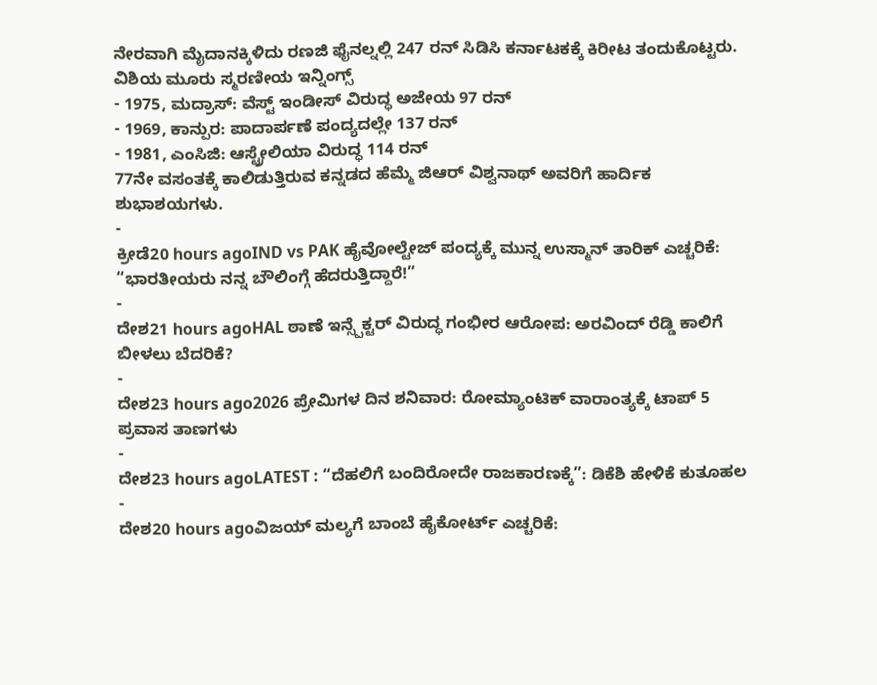ನೇರವಾಗಿ ಮೈದಾನಕ್ಕಿಳಿದು ರಣಜಿ ಫೈನಲ್ನಲ್ಲಿ 247 ರನ್ ಸಿಡಿಸಿ ಕರ್ನಾಟಕಕ್ಕೆ ಕಿರೀಟ ತಂದುಕೊಟ್ಟರು.
ವಿಶಿಯ ಮೂರು ಸ್ಮರಣೀಯ ಇನ್ನಿಂಗ್ಸ್
- 1975, ಮದ್ರಾಸ್: ವೆಸ್ಟ್ ಇಂಡೀಸ್ ವಿರುದ್ಧ ಅಜೇಯ 97 ರನ್
- 1969, ಕಾನ್ಪುರ: ಪಾದಾರ್ಪಣೆ ಪಂದ್ಯದಲ್ಲೇ 137 ರನ್
- 1981, ಎಂಸಿಜಿ: ಆಸ್ಟ್ರೇಲಿಯಾ ವಿರುದ್ಧ 114 ರನ್
77ನೇ ವಸಂತಕ್ಕೆ ಕಾಲಿಡುತ್ತಿರುವ ಕನ್ನಡದ ಹೆಮ್ಮೆ ಜಿಆರ್ ವಿಶ್ವನಾಥ್ ಅವರಿಗೆ ಹಾರ್ದಿಕ ಶುಭಾಶಯಗಳು.
-
ಕ್ರೀಡೆ20 hours agoIND vs PAK ಹೈವೋಲ್ಟೇಜ್ ಪಂದ್ಯಕ್ಕೆ ಮುನ್ನ ಉಸ್ಮಾನ್ ತಾರಿಕ್ ಎಚ್ಚರಿಕೆ: “ಭಾರತೀಯರು ನನ್ನ ಬೌಲಿಂಗ್ಗೆ ಹೆದರುತ್ತಿದ್ದಾರೆ!”
-
ದೇಶ21 hours agoHAL ಠಾಣೆ ಇನ್ಸ್ಪೆಕ್ಟರ್ ವಿರುದ್ಧ ಗಂಭೀರ ಆರೋಪ: ಅರವಿಂದ್ ರೆಡ್ಡಿ ಕಾಲಿಗೆ ಬೀಳಲು ಬೆದರಿಕೆ?
-
ದೇಶ23 hours ago2026 ಪ್ರೇಮಿಗಳ ದಿನ ಶನಿವಾರ: ರೋಮ್ಯಾಂಟಿಕ್ ವಾರಾಂತ್ಯಕ್ಕೆ ಟಾಪ್ 5 ಪ್ರವಾಸ ತಾಣಗಳು
-
ದೇಶ23 hours agoLATEST : “ದೆಹಲಿಗೆ ಬಂದಿರೋದೇ ರಾಜಕಾರಣಕ್ಕೆ”: ಡಿಕೆಶಿ ಹೇಳಿಕೆ ಕುತೂಹಲ
-
ದೇಶ20 hours agoವಿಜಯ್ ಮಲ್ಯಗೆ ಬಾಂಬೆ ಹೈಕೋರ್ಟ್ ಎಚ್ಚರಿಕೆ: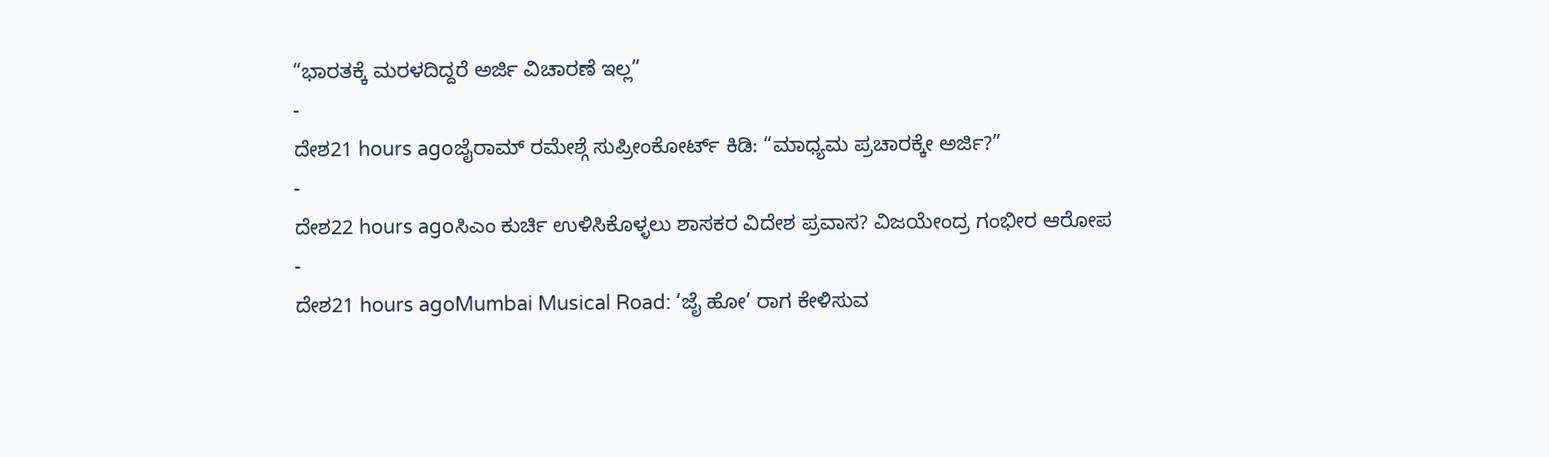“ಭಾರತಕ್ಕೆ ಮರಳದಿದ್ದರೆ ಅರ್ಜಿ ವಿಚಾರಣೆ ಇಲ್ಲ”
-
ದೇಶ21 hours agoಜೈರಾಮ್ ರಮೇಶ್ಗೆ ಸುಪ್ರೀಂಕೋರ್ಟ್ ಕಿಡಿ: “ಮಾಧ್ಯಮ ಪ್ರಚಾರಕ್ಕೇ ಅರ್ಜಿ?”
-
ದೇಶ22 hours agoಸಿಎಂ ಕುರ್ಚಿ ಉಳಿಸಿಕೊಳ್ಳಲು ಶಾಸಕರ ವಿದೇಶ ಪ್ರವಾಸ? ವಿಜಯೇಂದ್ರ ಗಂಭೀರ ಆರೋಪ
-
ದೇಶ21 hours agoMumbai Musical Road: ‘ಜೈ ಹೋ’ ರಾಗ ಕೇಳಿಸುವ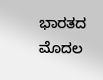ಭಾರತದ ಮೊದಲ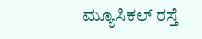ಮ್ಯೂಸಿಕಲ್ ರಸ್ತೆ